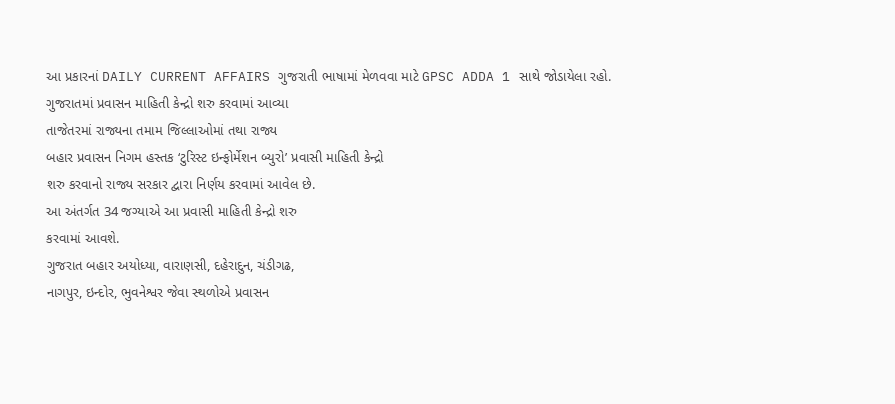આ પ્રકારનાં DAILY CURRENT AFFAIRS ગુજરાતી ભાષામાં મેળવવા માટે GPSC ADDA 1 સાથે જોડાયેલા રહો.
ગુજરાતમાં પ્રવાસન માહિતી કેન્દ્રો શરુ કરવામાં આવ્યા
તાજેતરમાં રાજ્યના તમામ જિલ્લાઓમાં તથા રાજ્ય
બહાર પ્રવાસન નિગમ હસ્તક ‘ટુરિસ્ટ ઇન્ફોર્મેશન બ્યુરો’ પ્રવાસી માહિતી કેન્દ્રો
શરુ કરવાનો રાજ્ય સરકાર દ્વારા નિર્ણય કરવામાં આવેલ છે.
આ અંતર્ગત 34 જગ્યાએ આ પ્રવાસી માહિતી કેન્દ્રો શરુ
કરવામાં આવશે.
ગુજરાત બહાર અયોધ્યા, વારાણસી, દહેરાદુન, ચંડીગઢ,
નાગપુર, ઇન્દોર, ભુવનેશ્વર જેવા સ્થળોએ પ્રવાસન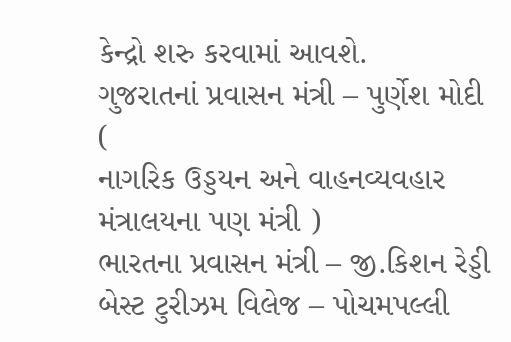કેન્દ્રો શરુ કરવામાં આવશે.
ગુજરાતનાં પ્રવાસન મંત્રી – પુર્ણેશ મોદી (
નાગરિક ઉડ્ડયન અને વાહનવ્યવહાર મંત્રાલયના પણ મંત્રી )
ભારતના પ્રવાસન મંત્રી – જી.કિશન રેડ્ડી
બેસ્ટ ટુરીઝમ વિલેજ – પોચમપલ્લી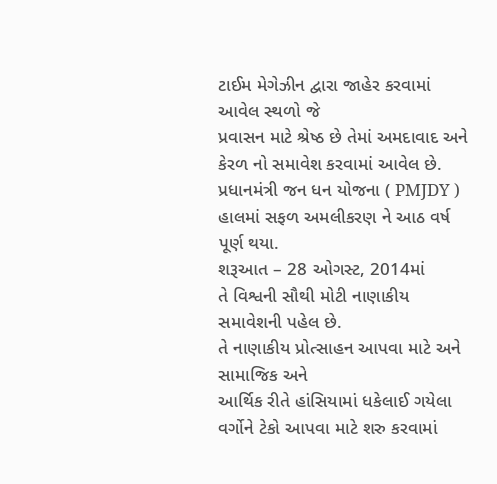ટાઈમ મેગેઝીન દ્વારા જાહેર કરવામાં આવેલ સ્થળો જે
પ્રવાસન માટે શ્રેષ્ઠ છે તેમાં અમદાવાદ અને કેરળ નો સમાવેશ કરવામાં આવેલ છે.
પ્રધાનમંત્રી જન ધન યોજના ( PMJDY )
હાલમાં સફળ અમલીકરણ ને આઠ વર્ષ પૂર્ણ થયા.
શરૂઆત – 28 ઓગસ્ટ, 2014માં
તે વિશ્વની સૌથી મોટી નાણાકીય સમાવેશની પહેલ છે.
તે નાણાકીય પ્રોત્સાહન આપવા માટે અને સામાજિક અને
આર્થિક રીતે હાંસિયામાં ધકેલાઈ ગયેલા વર્ગોને ટેકો આપવા માટે શરુ કરવામાં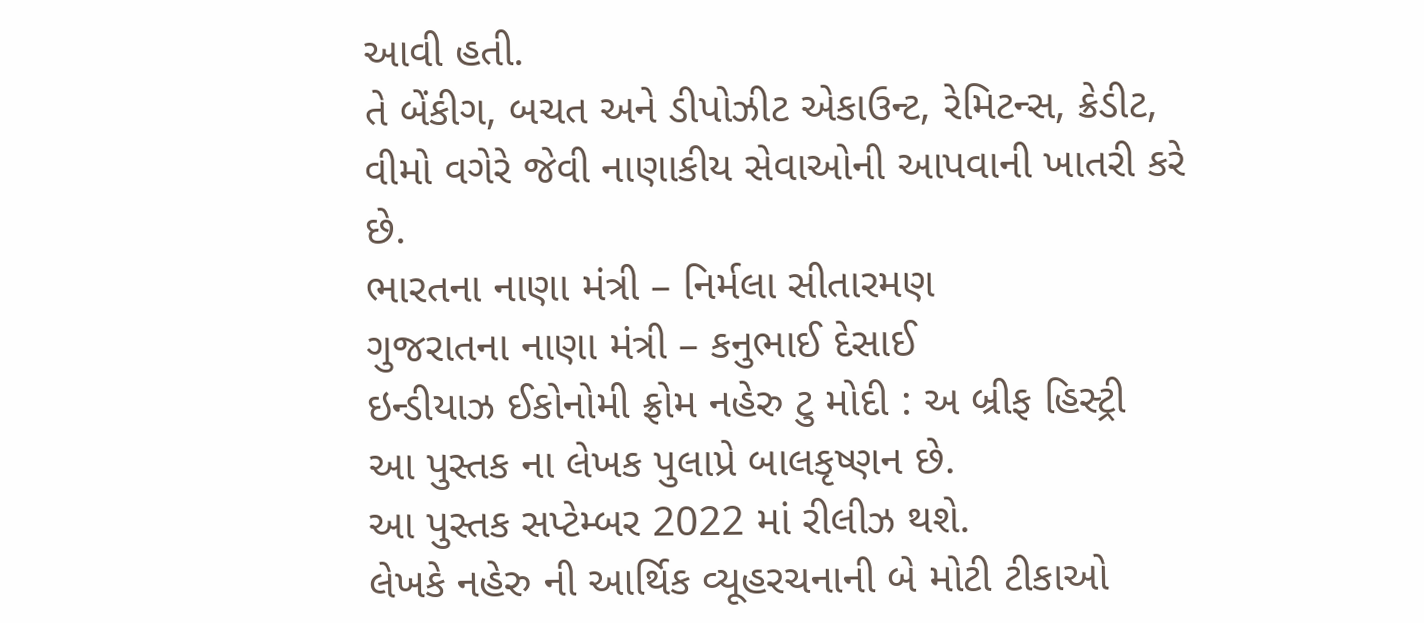આવી હતી.
તે બેંકીગ, બચત અને ડીપોઝીટ એકાઉન્ટ, રેમિટન્સ, ક્રેડીટ,
વીમો વગેરે જેવી નાણાકીય સેવાઓની આપવાની ખાતરી કરે છે.
ભારતના નાણા મંત્રી – નિર્મલા સીતારમણ
ગુજરાતના નાણા મંત્રી – કનુભાઈ દેસાઈ
ઇન્ડીયાઝ ઈકોનોમી ફ્રોમ નહેરુ ટુ મોદી : અ બ્રીફ હિસ્ટ્રી
આ પુસ્તક ના લેખક પુલાપ્રે બાલકૃષ્ણન છે.
આ પુસ્તક સપ્ટેમ્બર 2022 માં રીલીઝ થશે.
લેખકે નહેરુ ની આર્થિક વ્યૂહરચનાની બે મોટી ટીકાઓ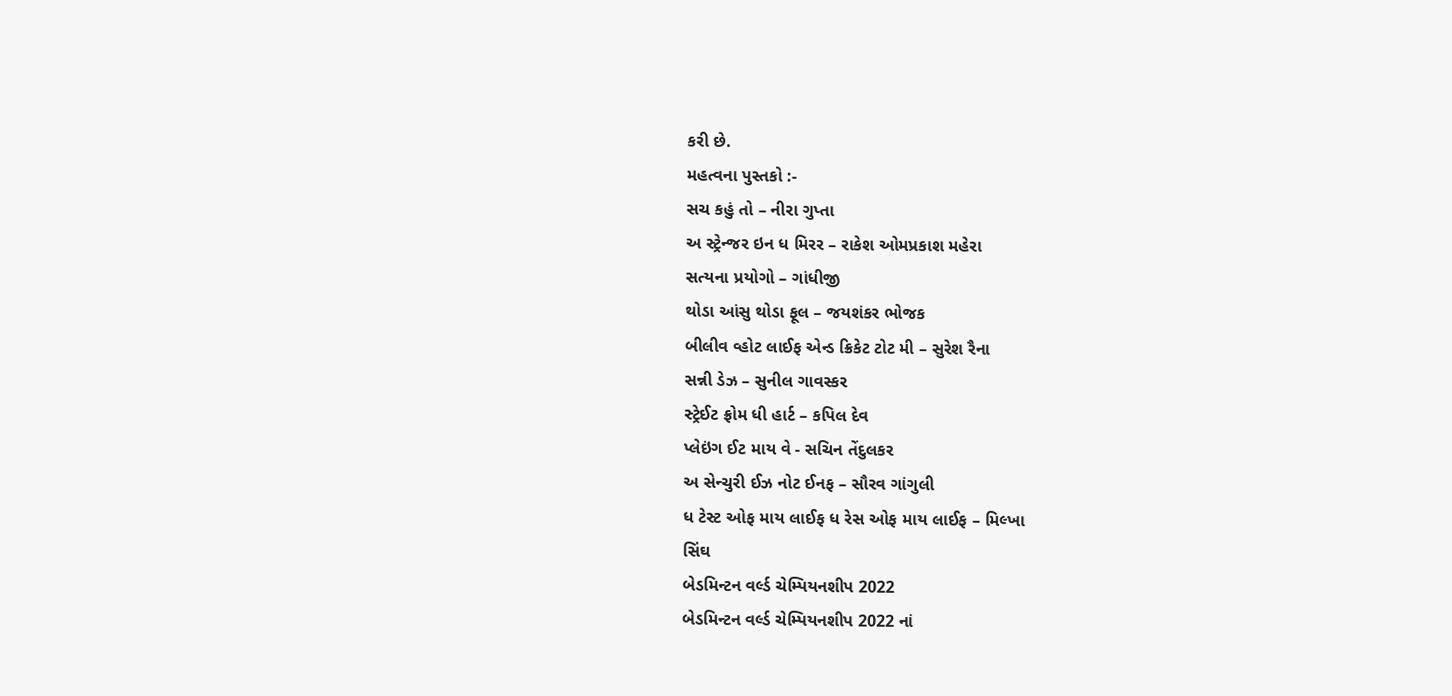કરી છે.
મહત્વના પુસ્તકો :-
સચ કહું તો – નીરા ગુપ્તા
અ સ્ટ્રેન્જર ઇન ધ મિરર – રાકેશ ઓમપ્રકાશ મહેરા
સત્યના પ્રયોગો – ગાંધીજી
થોડા આંસુ થોડા ફૂલ – જયશંકર ભોજક
બીલીવ વ્હોટ લાઈફ એન્ડ ક્રિકેટ ટોટ મી – સુરેશ રૈના
સન્ની ડેઝ – સુનીલ ગાવસ્કર
સ્ટ્રેઈટ ફ્રોમ ધી હાર્ટ – કપિલ દેવ
પ્લેઇંગ ઈટ માય વે - સચિન તેંદુલકર
અ સેન્ચુરી ઈઝ નોટ ઈનફ – સૌરવ ગાંગુલી
ધ ટેસ્ટ ઓફ માય લાઈફ ધ રેસ ઓફ માય લાઈફ – મિલ્ખા
સિંઘ
બેડમિન્ટન વર્લ્ડ ચેમ્પિયનશીપ 2022
બેડમિન્ટન વર્લ્ડ ચેમ્પિયનશીપ 2022 નાં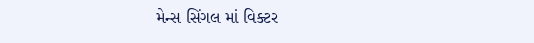મેન્સ સિંગલ માં વિક્ટર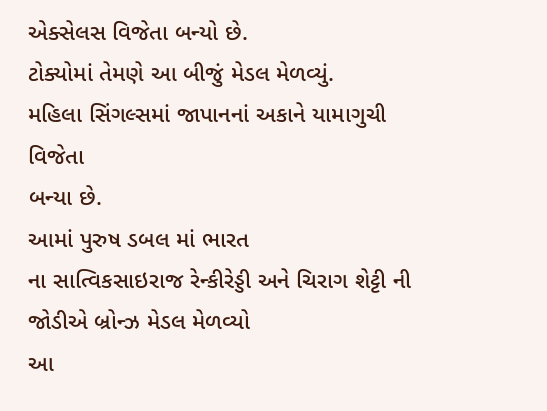એક્સેલસ વિજેતા બન્યો છે.
ટોક્યોમાં તેમણે આ બીજું મેડલ મેળવ્યું.
મહિલા સિંગલ્સમાં જાપાનનાં અકાને યામાગુચી વિજેતા
બન્યા છે.
આમાં પુરુષ ડબલ માં ભારત
ના સાત્વિકસાઇરાજ રેન્કીરેડ્ડી અને ચિરાગ શેટ્ટી ની જોડીએ બ્રોન્ઝ મેડલ મેળવ્યો
આ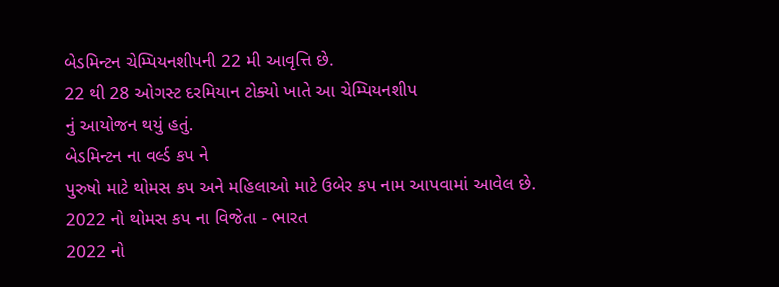બેડમિન્ટન ચેમ્પિયનશીપની 22 મી આવૃત્તિ છે.
22 થી 28 ઓગસ્ટ દરમિયાન ટોક્યો ખાતે આ ચેમ્પિયનશીપ
નું આયોજન થયું હતું.
બેડમિન્ટન ના વર્લ્ડ કપ ને
પુરુષો માટે થોમસ કપ અને મહિલાઓ માટે ઉબેર કપ નામ આપવામાં આવેલ છે.
2022 નો થોમસ કપ ના વિજેતા - ભારત
2022 નો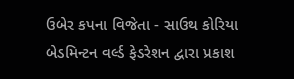ઉબેર કપના વિજેતા - સાઉથ કોરિયા
બેડમિન્ટન વર્લ્ડ ફેડરેશન દ્વારા પ્રકાશ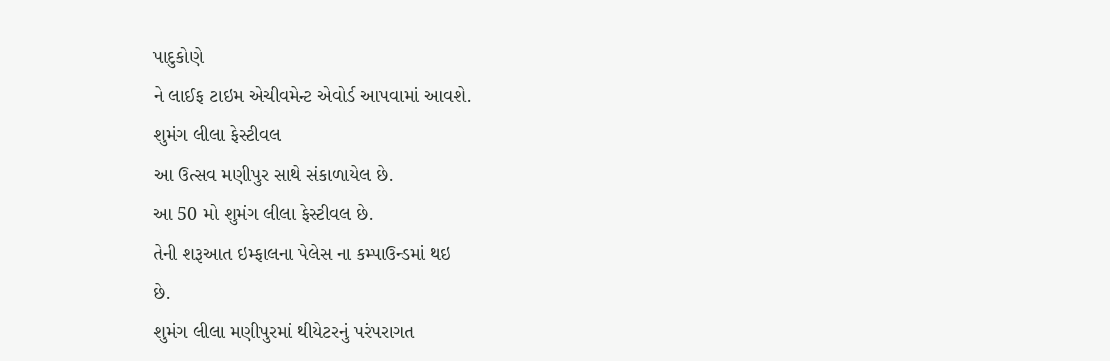પાદુકોણે
ને લાઈફ ટાઇમ એચીવમેન્ટ એવોર્ડ આપવામાં આવશે.
શુમંગ લીલા ફેસ્ટીવલ
આ ઉત્સવ મણીપુર સાથે સંકાળાયેલ છે.
આ 50 મો શુમંગ લીલા ફેસ્ટીવલ છે.
તેની શરૂઆત ઇમ્ફાલના પેલેસ ના કમ્પાઉન્ડમાં થઇ
છે.
શુમંગ લીલા મણીપુરમાં થીયેટરનું પરંપરાગત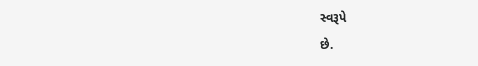સ્વરૂપે
છે.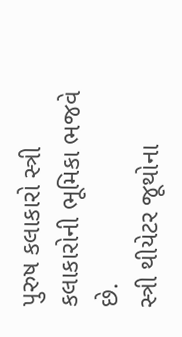પુરુષ કલાકારો સ્ત્રી કલાકારોની ભૂમિકા ભજવે છે.
સ્ત્રી થીયેટર જૂથોના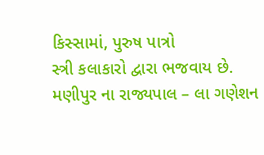કિસ્સામાં, પુરુષ પાત્રો
સ્ત્રી કલાકારો દ્વારા ભજવાય છે.
મણીપુર ના રાજ્યપાલ – લા ગણેશન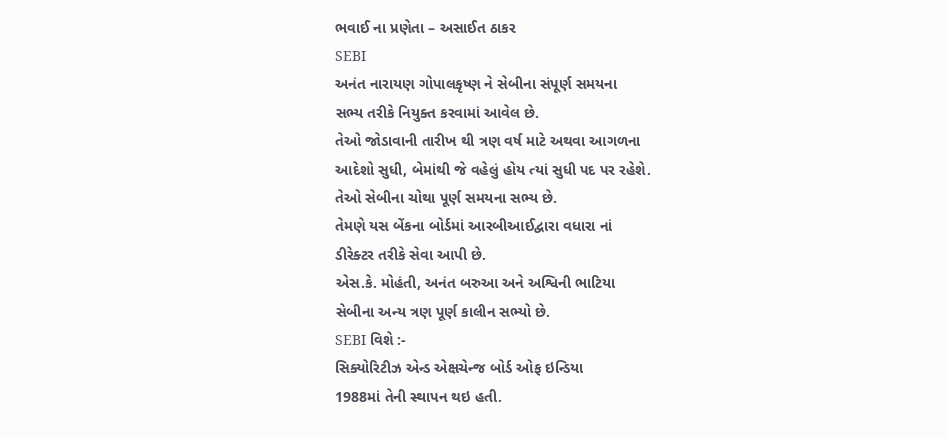ભવાઈ ના પ્રણેતા – અસાઈત ઠાકર
SEBI
અનંત નારાયણ ગોપાલકૃષ્ણ ને સેબીના સંપૂર્ણ સમયના
સભ્ય તરીકે નિયુક્ત કરવામાં આવેલ છે.
તેઓ જોડાવાની તારીખ થી ત્રણ વર્ષ માટે અથવા આગળના
આદેશો સુધી, બેમાંથી જે વહેલું હોય ત્યાં સુધી પદ પર રહેશે.
તેઓ સેબીના ચોથા પૂર્ણ સમયના સભ્ય છે.
તેમણે યસ બેંકના બોર્ડમાં આરબીઆઈદ્વારા વધારા નાં
ડીરેક્ટર તરીકે સેવા આપી છે.
એસ.કે. મોહંતી, અનંત બરુઆ અને અશ્વિની ભાટિયા
સેબીના અન્ય ત્રણ પૂર્ણ કાલીન સભ્યો છે.
SEBI વિશે :-
સિક્યોરિટીઝ એન્ડ એક્ષચેન્જ બોર્ડ ઓફ ઇન્ડિયા
1988માં તેની સ્થાપન થઇ હતી.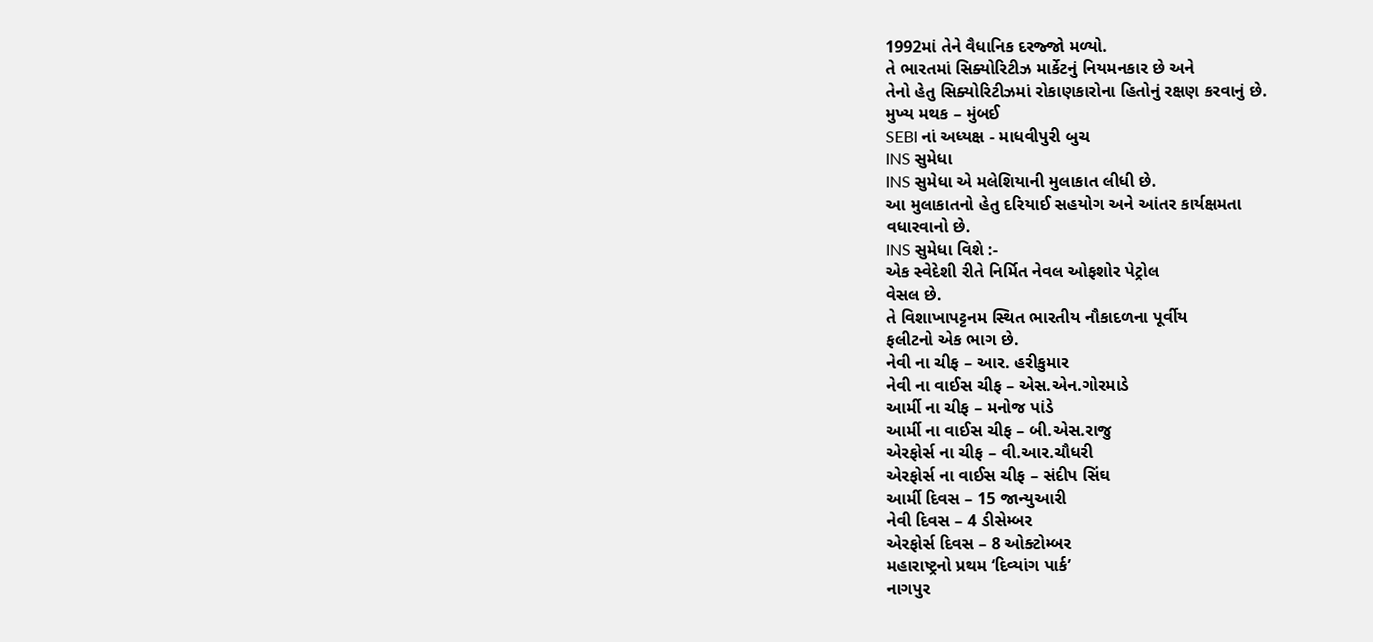1992માં તેને વૈધાનિક દરજ્જો મળ્યો.
તે ભારતમાં સિક્યોરિટીઝ માર્કેટનું નિયમનકાર છે અને
તેનો હેતુ સિક્યોરિટીઝમાં રોકાણકારોના હિતોનું રક્ષણ કરવાનું છે.
મુખ્ય મથક – મુંબઈ
SEBI નાં અધ્યક્ષ - માધવીપુરી બુચ
INS સુમેધા
INS સુમેધા એ મલેશિયાની મુલાકાત લીધી છે.
આ મુલાકાતનો હેતુ દરિયાઈ સહયોગ અને આંતર કાર્યક્ષમતા
વધારવાનો છે.
INS સુમેધા વિશે :-
એક સ્વેદેશી રીતે નિર્મિત નેવલ ઓફશોર પેટ્રોલ
વેસલ છે.
તે વિશાખાપટ્ટનમ સ્થિત ભારતીય નૌકાદળના પૂર્વીય
ફલીટનો એક ભાગ છે.
નેવી ના ચીફ – આર. હરીકુમાર
નેવી ના વાઈસ ચીફ – એસ.એન.ગોરમાડે
આર્મી ના ચીફ – મનોજ પાંડે
આર્મી ના વાઈસ ચીફ – બી.એસ.રાજુ
એરફોર્સ ના ચીફ – વી.આર.ચૌધરી
એરફોર્સ ના વાઈસ ચીફ – સંદીપ સિંઘ
આર્મી દિવસ – 15 જાન્યુઆરી
નેવી દિવસ – 4 ડીસેમ્બર
એરફોર્સ દિવસ – 8 ઓક્ટોમ્બર
મહારાષ્ટ્રનો પ્રથમ ‘દિવ્યાંગ પાર્ક’
નાગપુર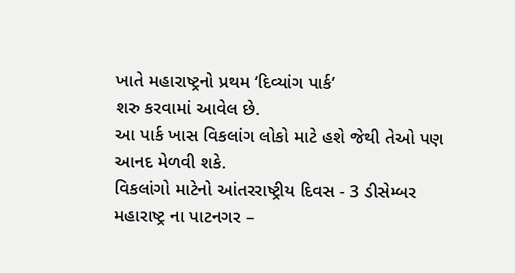ખાતે મહારાષ્ટ્રનો પ્રથમ ‘દિવ્યાંગ પાર્ક’
શરુ કરવામાં આવેલ છે.
આ પાર્ક ખાસ વિકલાંગ લોકો માટે હશે જેથી તેઓ પણ
આનદ મેળવી શકે.
વિકલાંગો માટેનો આંતરરાષ્ટ્રીય દિવસ - 3 ડીસેમ્બર
મહારાષ્ટ્ર ના પાટનગર –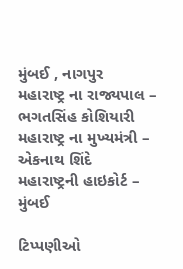મુંબઈ , નાગપુર
મહારાષ્ટ્ર ના રાજ્યપાલ – ભગતસિંહ કોશિયારી
મહારાષ્ટ્ર ના મુખ્યમંત્રી – એકનાથ શિંદે
મહારાષ્ટ્રની હાઇકોર્ટ – મુંબઈ

ટિપ્પણીઓ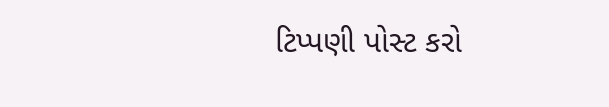ટિપ્પણી પોસ્ટ કરો